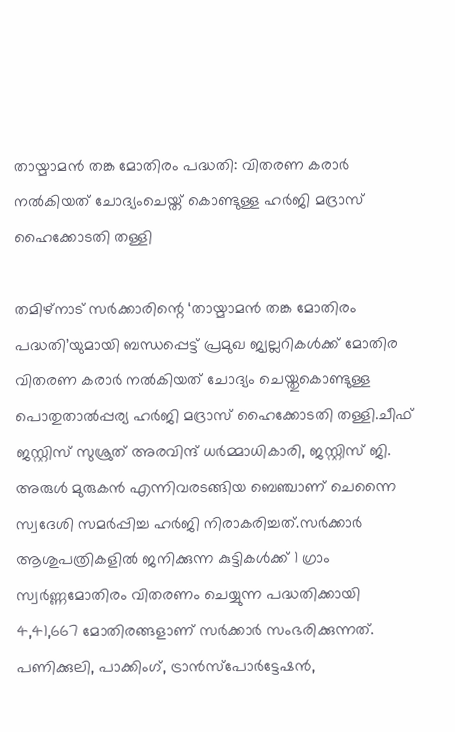തായ്മാമൻ തങ്ക മോതിരം പദ്ധതി: വിതരണ കരാര്‍ നല്‍കിയത് ചോദ്യംചെയ്ത് കൊണ്ടുള്ള ഹര്‍ജി മദ്രാസ് ഹൈക്കോടതി തള്ളി

തമിഴ്‌നാട് സർക്കാരിന്റെ ‘തായ്മാമൻ തങ്ക മോതിരം പദ്ധതി’യുമായി ബന്ധപ്പെട്ട് പ്രമുഖ ജ്വല്ലറികള്‍ക്ക് മോതിര വിതരണ കരാർ നല്‍കിയത് ചോദ്യം ചെയ്തുകൊണ്ടുള്ള പൊതുതാല്‍പ്പര്യ ഹർജി മദ്രാസ് ഹൈക്കോടതി തള്ളി.ചീഫ് ജസ്റ്റിസ് സുശ്രുത് അരവിന്ദ് ധർമ്മാധികാരി, ജസ്റ്റിസ് ജി. അരുള്‍ മുരുകൻ എന്നിവരടങ്ങിയ ബെഞ്ചാണ് ചെന്നൈ സ്വദേശി സമർപ്പിച്ച ഹർജി നിരാകരിച്ചത്.സർക്കാർ ആശുപത്രികളില്‍ ജനിക്കുന്ന കുട്ടികള്‍ക്ക് 1 ഗ്രാം സ്വർണ്ണമോതിരം വിതരണം ചെയ്യുന്ന പദ്ധതിക്കായി 4,41,667 മോതിരങ്ങളാണ് സർക്കാർ സംഭരിക്കുന്നത്. പണിക്കുലി, പാക്കിംഗ്, ട്രാൻസ്പോർട്ടേഷൻ,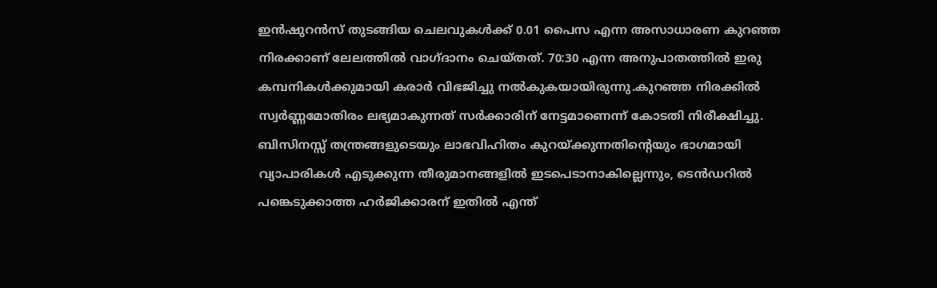ഇൻഷുറൻസ് തുടങ്ങിയ ചെലവുകള്‍ക്ക് 0.01 പൈസ എന്ന അസാധാരണ കുറഞ്ഞ നിരക്കാണ് ലേലത്തില്‍ വാഗ്ദാനം ചെയ്തത്. 70:30 എന്ന അനുപാതത്തില്‍ ഇരു കമ്പനികള്‍ക്കുമായി കരാർ വിഭജിച്ചു നല്‍കുകയായിരുന്നു.കുറഞ്ഞ നിരക്കില്‍ സ്വർണ്ണമോതിരം ലഭ്യമാകുന്നത് സർക്കാരിന് നേട്ടമാണെന്ന് കോടതി നിരീക്ഷിച്ചു. ബിസിനസ്സ് തന്ത്രങ്ങളുടെയും ലാഭവിഹിതം കുറയ്ക്കുന്നതിന്റെയും ഭാഗമായി വ്യാപാരികള്‍ എടുക്കുന്ന തീരുമാനങ്ങളില്‍ ഇടപെടാനാകില്ലെന്നും, ടെൻഡറില്‍ പങ്കെടുക്കാത്ത ഹർജിക്കാരന് ഇതില്‍ എന്ത്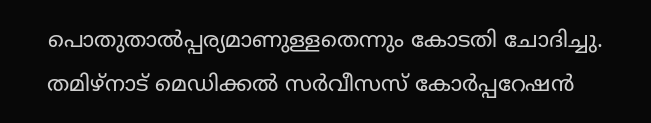പൊതുതാല്‍പ്പര്യമാണുള്ളതെന്നും കോടതി ചോദിച്ചു. തമിഴ്‌നാട് മെഡിക്കല്‍ സർവീസസ് കോർപ്പറേഷൻ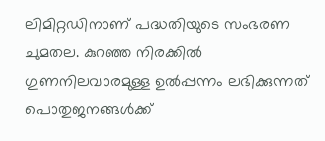ലിമിറ്റഡിനാണ് പദ്ധതിയുടെ സംഭരണ ചുമതല. കുറഞ്ഞ നിരക്കില്‍ ഗുണനിലവാരമുള്ള ഉല്‍പ്പന്നം ലഭിക്കുന്നത് പൊതുജനങ്ങള്‍ക്ക്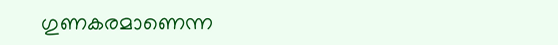ഗുണകരമാണെന്ന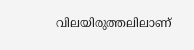വിലയിരുത്തലിലാണ്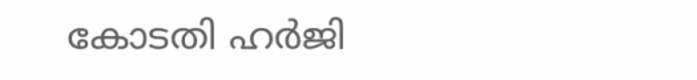കോടതി ഹർജി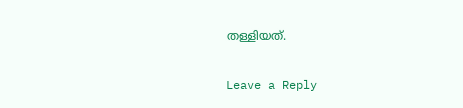തള്ളിയത്.

Leave a Reply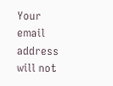Your email address will not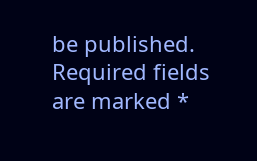be published. Required fields are marked *